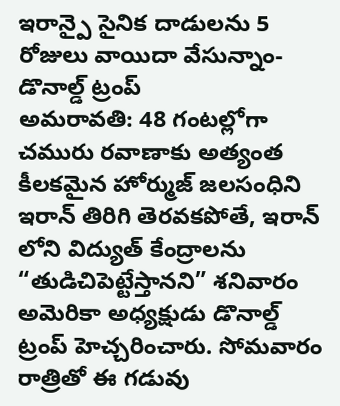ఇరాన్పై సైనిక దాడులను 5 రోజులు వాయిదా వేసున్నాం-డొనాల్డ్ ట్రంప్
అమరావతి: 48 గంటల్లోగా చమురు రవాణాకు అత్యంత కీలకమైన హోర్ముజ్ జలసంధిని ఇరాన్ తిరిగి తెరవకపోతే, ఇరాన్ లోని విద్యుత్ కేంద్రాలను “తుడిచిపెట్టేస్తానని” శనివారం అమెరికా అధ్యక్షుడు డొనాల్డ్ ట్రంప్ హెచ్చరించారు. సోమవారం రాత్రితో ఈ గడువు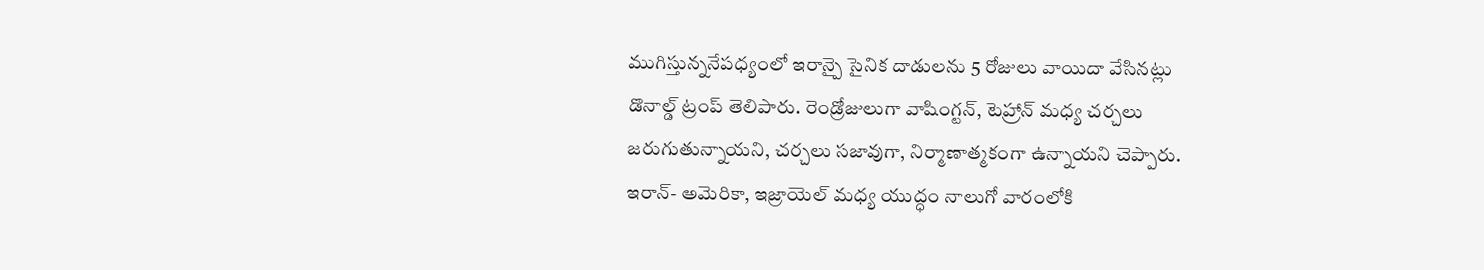ముగిస్తున్ననేపధ్యంలో ఇరాన్పై సైనిక దాడులను 5 రోజులు వాయిదా వేసినట్లు డొనాల్డ్ ట్రంప్ తెలిపారు. రెండ్రోజులుగా వాషింగ్టన్, టెహ్రాన్ మధ్య చర్చలు జరుగుతున్నాయని, చర్చలు సజావుగా, నిర్మాణాత్మకంగా ఉన్నాయని చెప్పారు. ఇరాన్- అమెరికా, ఇజ్రాయెల్ మధ్య యుద్ధం నాలుగో వారంలోకి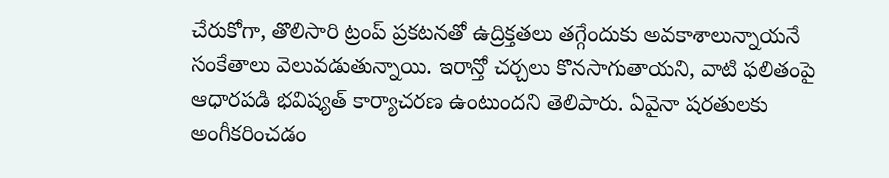చేరుకోగా, తొలిసారి ట్రంప్ ప్రకటనతో ఉద్రిక్తతలు తగ్గేందుకు అవకాశాలున్నాయనే సంకేతాలు వెలువడుతున్నాయి. ఇరాన్తో చర్చలు కొనసాగుతాయని, వాటి ఫలితంపై ఆధారపడి భవిష్యత్ కార్యాచరణ ఉంటుందని తెలిపారు. ఏవైనా షరతులకు అంగీకరించడం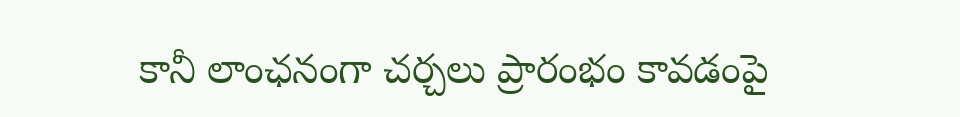కానీ లాంఛనంగా చర్చలు ప్రారంభం కావడంపై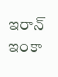ఇరాన్ ఇంకా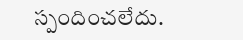స్పందించలేదు.